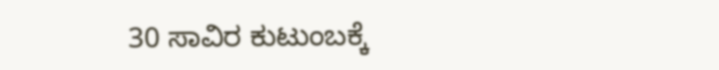30 ಸಾವಿರ ಕುಟುಂಬಕ್ಕೆ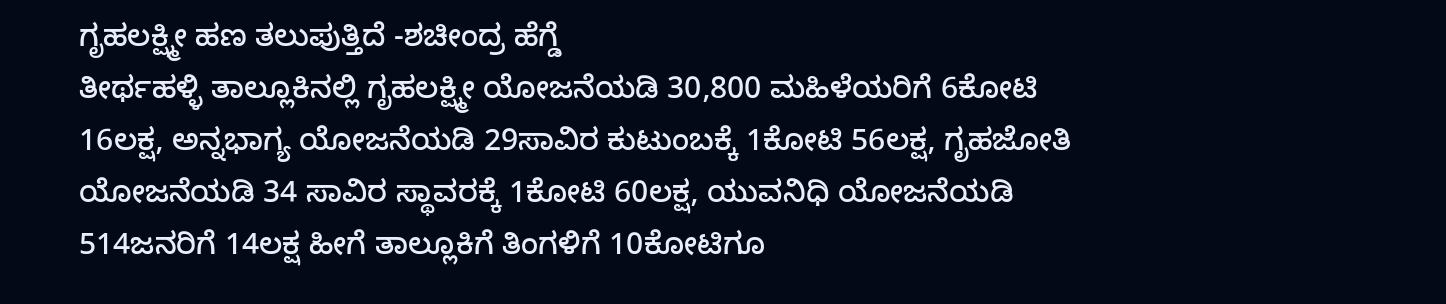ಗೃಹಲಕ್ಷ್ಮೀ ಹಣ ತಲುಪುತ್ತಿದೆ -ಶಚೀಂದ್ರ ಹೆಗ್ಡೆ
ತೀರ್ಥಹಳ್ಳಿ ತಾಲ್ಲೂಕಿನಲ್ಲಿ ಗೃಹಲಕ್ಷ್ಮೀ ಯೋಜನೆಯಡಿ 30,800 ಮಹಿಳೆಯರಿಗೆ 6ಕೋಟಿ 16ಲಕ್ಷ, ಅನ್ನಭಾಗ್ಯ ಯೋಜನೆಯಡಿ 29ಸಾವಿರ ಕುಟುಂಬಕ್ಕೆ 1ಕೋಟಿ 56ಲಕ್ಷ, ಗೃಹಜೋತಿ ಯೋಜನೆಯಡಿ 34 ಸಾವಿರ ಸ್ಥಾವರಕ್ಕೆ 1ಕೋಟಿ 60ಲಕ್ಷ, ಯುವನಿಧಿ ಯೋಜನೆಯಡಿ 514ಜನರಿಗೆ 14ಲಕ್ಷ ಹೀಗೆ ತಾಲ್ಲೂಕಿಗೆ ತಿಂಗಳಿಗೆ 10ಕೋಟಿಗೂ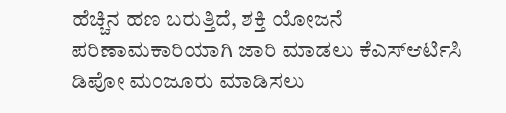ಹೆಚ್ಚಿನ ಹಣ ಬರುತ್ತಿದೆ, ಶಕ್ತಿ ಯೋಜನೆ ಪರಿಣಾಮಕಾರಿಯಾಗಿ ಜಾರಿ ಮಾಡಲು ಕೆಎಸ್ಆರ್ಟಿಸಿ ಡಿಪೋ ಮಂಜೂರು ಮಾಡಿಸಲು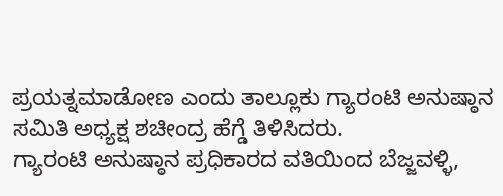ಪ್ರಯತ್ನಮಾಡೋಣ ಎಂದು ತಾಲ್ಲೂಕು ಗ್ಯಾರಂಟಿ ಅನುಷ್ಠಾನ ಸಮಿತಿ ಅಧ್ಯಕ್ಷ ಶಚೀಂದ್ರ ಹೆಗ್ಡೆ ತಿಳಿಸಿದರು.
ಗ್ಯಾರಂಟಿ ಅನುಷ್ಠಾನ ಪ್ರಧಿಕಾರದ ವತಿಯಿಂದ ಬೆಜ್ಜವಳ್ಳಿ,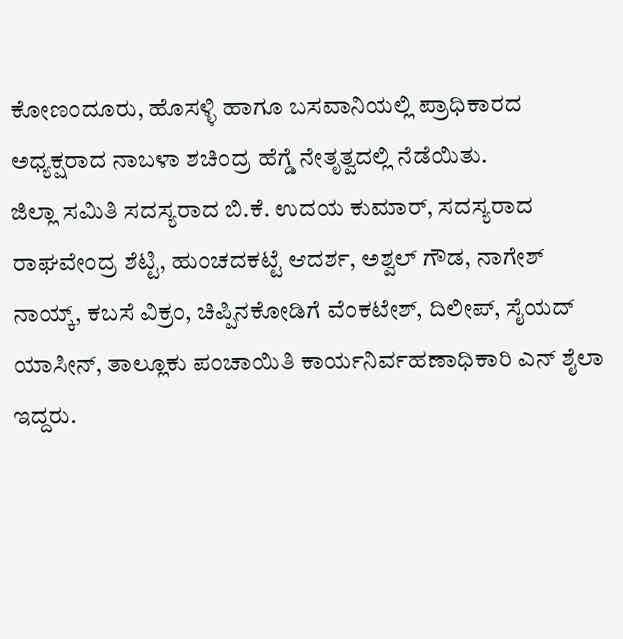ಕೋಣಂದೂರು, ಹೊಸಳ್ಳಿ ಹಾಗೂ ಬಸವಾನಿಯಲ್ಲಿ ಪ್ರಾಧಿಕಾರದ ಅಧ್ಯಕ್ಷರಾದ ನಾಬಳಾ ಶಚಿಂದ್ರ ಹೆಗ್ಡೆ ನೇತೃತ್ವದಲ್ಲಿ ನೆಡೆಯಿತು.
ಜಿಲ್ಲಾ ಸಮಿತಿ ಸದಸ್ಯರಾದ ಬಿ.ಕೆ. ಉದಯ ಕುಮಾರ್, ಸದಸ್ಯರಾದ ರಾಘವೇಂದ್ರ ಶೆಟ್ಟಿ, ಹುಂಚದಕಟ್ಟೆ ಆದರ್ಶ, ಅಶ್ವಲ್ ಗೌಡ, ನಾಗೇಶ್ ನಾಯ್ಕ್, ಕಬಸೆ ವಿಕ್ರಂ, ಚಿಪ್ಪಿನಕೋಡಿಗೆ ವೆಂಕಟೇಶ್, ದಿಲೀಪ್, ಸೈಯದ್ ಯಾಸೀನ್, ತಾಲ್ಲೂಕು ಪಂಚಾಯಿತಿ ಕಾರ್ಯನಿರ್ವಹಣಾಧಿಕಾರಿ ಎನ್ ಶೈಲಾ ಇದ್ದರು.